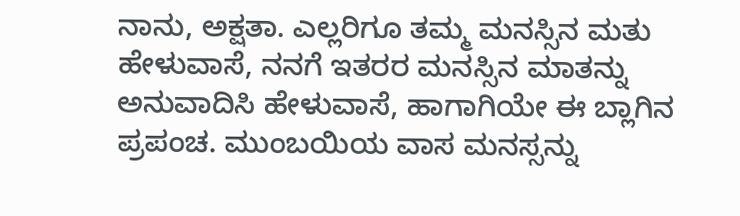ನಾನು, ಅಕ್ಷತಾ. ಎಲ್ಲರಿಗೂ ತಮ್ಮ ಮನಸ್ಸಿನ ಮತು ಹೇಳುವಾಸೆ, ನನಗೆ ಇತರರ ಮನಸ್ಸಿನ ಮಾತನ್ನು ಅನುವಾದಿಸಿ ಹೇಳುವಾಸೆ, ಹಾಗಾಗಿಯೇ ಈ ಬ್ಲಾಗಿನ ಪ್ರಪಂಚ. ಮುಂಬಯಿಯ ವಾಸ ಮನಸ್ಸನ್ನು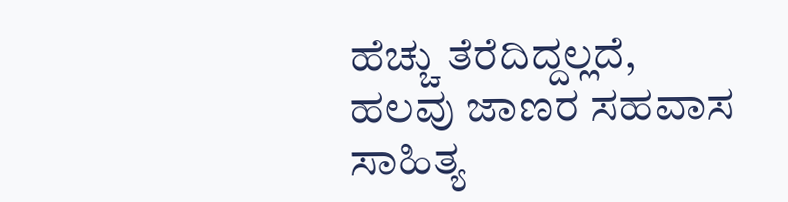ಹೆಚ್ಚು ತೆರೆದಿದ್ದಲ್ಲದೆ, ಹಲವು ಜಾಣರ ಸಹವಾಸ ಸಾಹಿತ್ಯ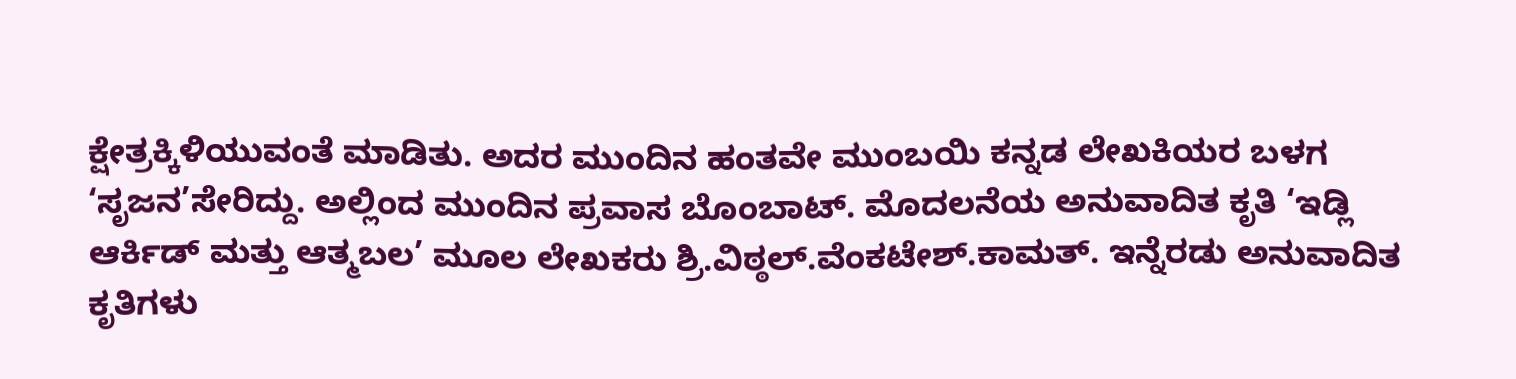ಕ್ಷೇತ್ರಕ್ಕಿಳಿಯುವಂತೆ ಮಾಡಿತು. ಅದರ ಮುಂದಿನ ಹಂತವೇ ಮುಂಬಯಿ ಕನ್ನಡ ಲೇಖಕಿಯರ ಬಳಗ ‘ಸೃಜನ’ಸೇರಿದ್ದು. ಅಲ್ಲಿಂದ ಮುಂದಿನ ಪ್ರವಾಸ ಬೊಂಬಾಟ್. ಮೊದಲನೆಯ ಅನುವಾದಿತ ಕೃತಿ ‘ಇಡ್ಲಿ ಆರ್ಕಿಡ್ ಮತ್ತು ಆತ್ಮಬಲ’ ಮೂಲ ಲೇಖಕರು ಶ್ರಿ.ವಿಠ್ಠಲ್.ವೆಂಕಟೇಶ್.ಕಾಮತ್. ಇನ್ನೆರಡು ಅನುವಾದಿತ ಕೃತಿಗಳು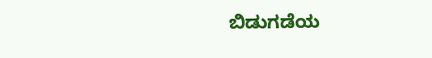ಬಿಡುಗಡೆಯ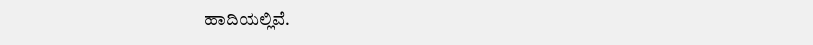ಹಾದಿಯಲ್ಲಿವೆ.